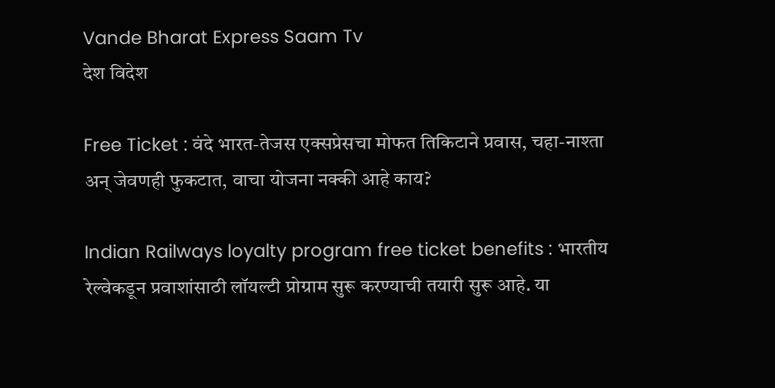Vande Bharat Express Saam Tv
देश विदेश

Free Ticket : वंदे भारत-तेजस एक्सप्रेसचा मोफत तिकिटाने प्रवास, चहा-नाश्ता अन् जेवणही फुकटात, वाचा योजना नक्की आहे काय?

Indian Railways loyalty program free ticket benefits : भारतीय रेल्वेकडून प्रवाशांसाठी लॉयल्टी प्रोग्राम सुरू करण्याची तयारी सुरू आहे. या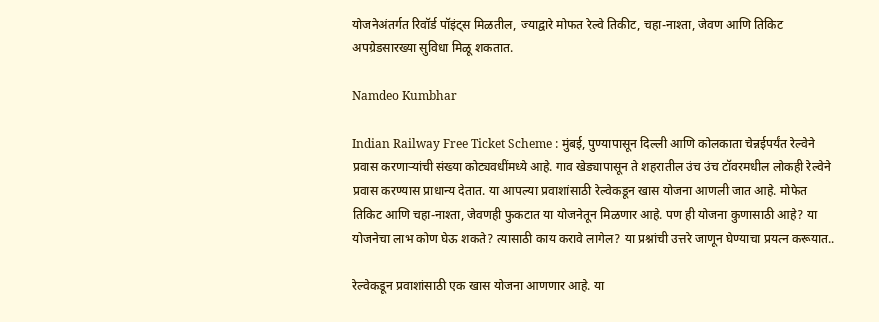योजनेअंतर्गत रिवॉर्ड पॉइंट्स मिळतील, ज्याद्वारे मोफत रेल्वे तिकीट, चहा-नाश्ता, जेवण आणि तिकिट अपग्रेडसारख्या सुविधा मिळू शकतात.

Namdeo Kumbhar

Indian Railway Free Ticket Scheme : मुंबई, पुण्यापासून दिल्ली आणि कोलकाता चेन्नईपर्यंत रेल्वेने प्रवास करणार्‍यांची संख्या कोट्यवधींमध्ये आहे. गाव खेड्यापासून ते शहरातील उंच उंच टॉवरमधील लोकही रेल्वेने प्रवास करण्यास प्राधान्य देतात. या आपल्या प्रवाशांसाठी रेल्वेकडून खास योजना आणली जात आहे. मोफेत तिकिट आणि चहा-नाश्ता, जेवणही फुकटात या योजनेतून मिळणार आहे. पण ही योजना कुणासाठी आहे? या योजनेचा लाभ कोण घेऊ शकते? त्यासाठी काय करावे लागेल? या प्रश्नांची उत्तरे जाणून घेण्याचा प्रयत्न करूयात..

रेल्वेकडून प्रवाशांसाठी एक खास योजना आणणार आहे. या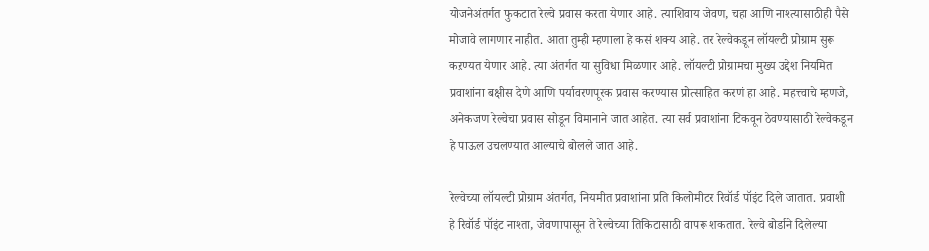योजनेअंतर्गत फुकटात रेल्वे प्रवास करता येणार आहे. त्याशिवाय जेवण, चहा आणि नाश्त्यासाठीही पैसे मोजावे लागणार नाहीत. आता तुम्ही म्हणाला हे कसं शक्य आहे. तर रेल्वेकडून लॉयल्टी प्रोग्राम सुरू कऱण्यत येणार आहे. त्या अंतर्गत या सुविधा मिळणार आहे. लॉयल्टी प्रोग्रामचा मुख्य उद्देश नियमित प्रवाशांना बक्षीस देणे आणि पर्यावरणपूरक प्रवास करण्यास प्रोत्साहित करणं हा आहे. महत्त्वाचे म्हणजे, अनेकजण रेल्वेचा प्रवास सोडून विमानाने जात आहेत. त्या सर्व प्रवाशांना टिकवून ठेवण्यासाठी रेल्वेकडून हे पाऊल उचलण्यात आल्याचे बोलले जात आहे.

रेल्वेच्या लॉयल्टी प्रोग्राम अंतर्गत, नियमीत प्रवाशांना प्रति किलोमीटर रिवॉर्ड पॉइंट दिले जातात. प्रवाशी हे रिवॉर्ड पॉइंट नाश्ता, जेवणापासून ते रेल्वेच्या तिकिटासाठी वापरू शकतात. रेल्वे बोर्डाने दिलेल्या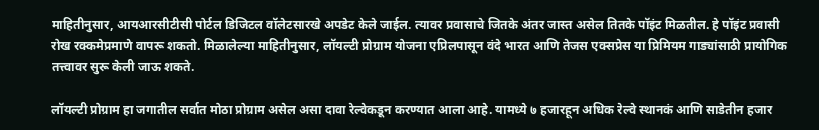माहितीनुसार, आयआरसीटीसी पोर्टल डिजिटल वॉलेटसारखे अपडेट केले जाईल. त्यावर प्रवासाचे जितके अंतर जास्त असेल तितके पॉइंट मिळतील. हे पॉइंट प्रवासी रोख रक्कमेप्रमाणे वापरू शकतो. मिळालेल्या माहितीनुसार, लॉयल्टी प्रोग्राम योजना एप्रिलपासून वंदे भारत आणि तेजस एक्सप्रेस या प्रिमियम गाड्यांसाठी प्रायोगिक तत्त्वावर सुरू केली जाऊ शकते.

लॉयल्टी प्रोग्राम हा जगातील सर्वात मोठा प्रोग्राम असेल असा दावा रेल्वेकडून करण्यात आला आहे. यामध्ये ७ हजारहून अधिक रेल्वे स्थानकं आणि साडेतीन हजार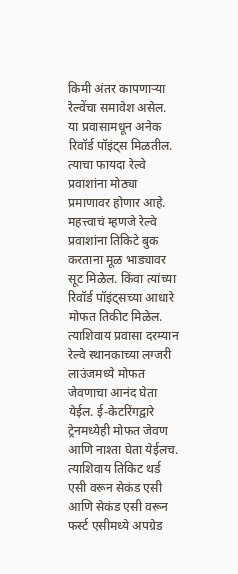किमी अंतर कापणाऱ्या रेल्वेंचा समावेश असेल. या प्रवासामधून अनेक रिवॉर्ड पॉइंट्स मिळतील. त्याचा फायदा रेल्वे प्रवाशांना मोठ्या प्रमाणावर होणार आहे. महत्त्वाचं म्हणजे रेल्वे प्रवाशांना तिकिटे बुक करताना मूळ भाड्यावर सूट मिळेल. किंवा त्यांच्या रिवॉर्ड पॉइंट्सच्या आधारे मोफत तिकीट मिळेल. त्याशिवाय प्रवासा दरम्यान रेल्वे स्थानकाच्या लग्जरी लाउंजमध्ये मोफत जेवणाचा आनंद घेता येईल. ई-केटरिंगद्वारे ट्रेनमध्येही मोफत जेवण आणि नाश्ता घेता येईलच. त्याशिवाय तिकिट थर्ड एसी वरून सेकंड एसी आणि सेकंड एसी वरून फर्स्ट एसीमध्ये अपग्रेड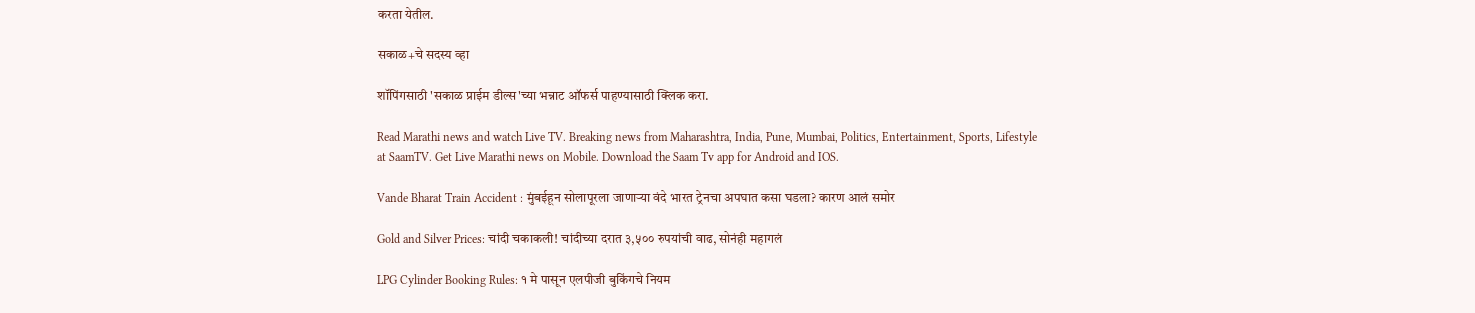करता येतील.

सकाळ+चे सदस्य व्हा

शॉपिंगसाठी 'सकाळ प्राईम डील्स'च्या भन्नाट ऑफर्स पाहण्यासाठी क्लिक करा.

Read Marathi news and watch Live TV. Breaking news from Maharashtra, India, Pune, Mumbai, Politics, Entertainment, Sports, Lifestyle at SaamTV. Get Live Marathi news on Mobile. Download the Saam Tv app for Android and IOS.

Vande Bharat Train Accident : मुंबईहून सोलापूरला जाणाऱ्या वंदे भारत ट्रेनचा अपघात कसा घडला? कारण आलं समोर

Gold and Silver Prices: चांदी चकाकली! चांदीच्या दरात ३,५०० रुपयांची वाढ, सोनंही महागलं

LPG Cylinder Booking Rules: १ मे पासून एलपीजी बुकिंगचे नियम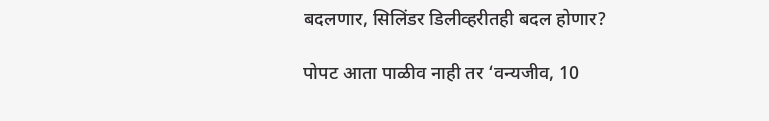बदलणार, सिलिंडर डिलीव्हरीतही बदल होणार?

पोपट आता पाळीव नाही तर ‘वन्यजीव, 10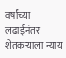वर्षांच्या लढाईनंतर शेतकऱ्याला न्याय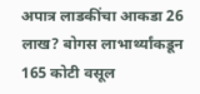अपात्र लाडकींचा आकडा 26 लाख? बोगस लाभार्थ्यांकडून 165 कोटी वसूल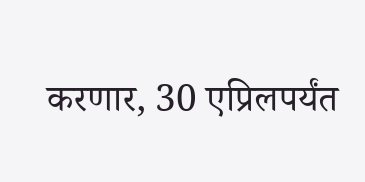करणार, 30 एप्रिलपर्यंत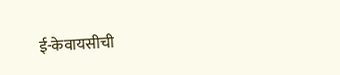ई-केवायसीची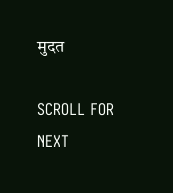मुदत

SCROLL FOR NEXT